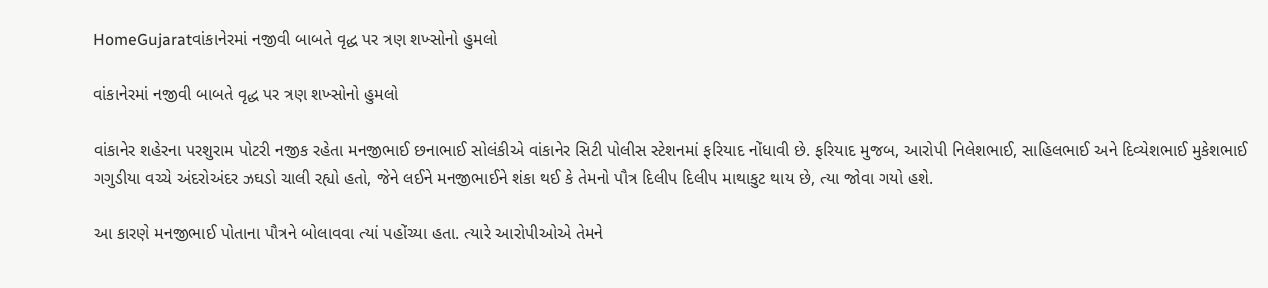HomeGujaratવાંકાનેરમાં નજીવી બાબતે વૃદ્ધ પર ત્રણ શખ્સોનો હુમલો

વાંકાનેરમાં નજીવી બાબતે વૃદ્ધ પર ત્રણ શખ્સોનો હુમલો

વાંકાનેર શહેરના પરશુરામ પોટરી નજીક રહેતા મનજીભાઈ છનાભાઈ સોલંકીએ વાંકાનેર સિટી પોલીસ સ્ટેશનમાં ફરિયાદ નોંધાવી છે. ફરિયાદ મુજબ, આરોપી નિલેશભાઈ, સાહિલભાઈ અને દિવ્યેશભાઈ મુકેશભાઈ ગગુડીયા વચ્ચે અંદરોઅંદર ઝઘડો ચાલી રહ્યો હતો, જેને લઈને મનજીભાઈને શંકા થઈ કે તેમનો પૌત્ર દિલીપ દિલીપ માથાકુટ થાય છે, ત્યા જોવા ગયો હશે.

આ કારણે મનજીભાઈ પોતાના પૌત્રને બોલાવવા ત્યાં પહોંચ્યા હતા. ત્યારે આરોપીઓએ તેમને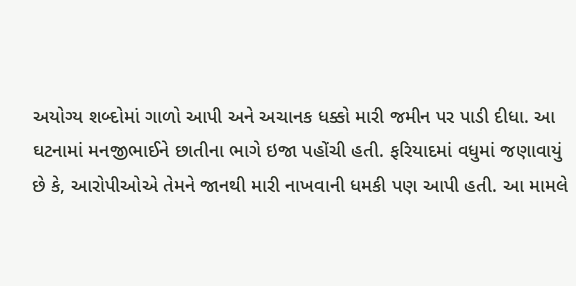અયોગ્ય શબ્દોમાં ગાળો આપી અને અચાનક ધક્કો મારી જમીન પર પાડી દીધા. આ ઘટનામાં મનજીભાઈને છાતીના ભાગે ઇજા પહોંચી હતી. ફરિયાદમાં વધુમાં જણાવાયું છે કે, આરોપીઓએ તેમને જાનથી મારી નાખવાની ધમકી પણ આપી હતી. આ મામલે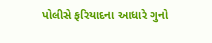પોલીસે ફરિયાદના આધારે ગુનો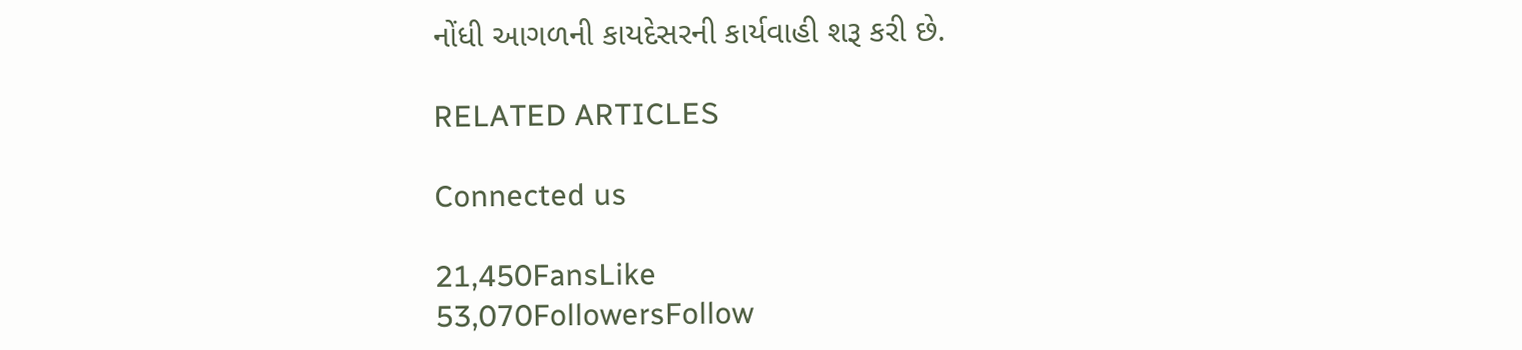નોંધી આગળની કાયદેસરની કાર્યવાહી શરૂ કરી છે.

RELATED ARTICLES

Connected us

21,450FansLike
53,070FollowersFollow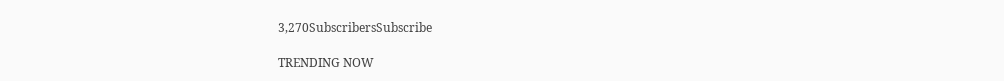3,270SubscribersSubscribe

TRENDING NOW